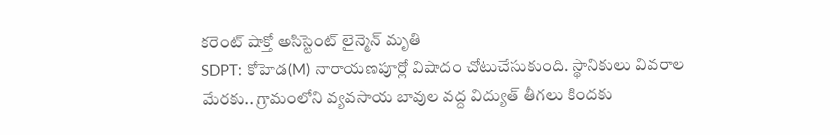కరెంట్ షాక్తో అసిస్టెంట్ లైన్మెన్ మృతి
SDPT: కోహెడ(M) నారాయణపూర్లో విషాదం చోటుచేసుకుంది. స్థానికులు వివరాల మేరకు.. గ్రామంలోని వ్యవసాయ బావుల వద్ద విద్యుత్ తీగలు కిందకు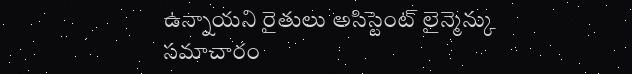ఉన్నాయని రైతులు అసిస్టెంట్ లైన్మెన్కు సమాచారం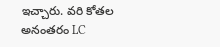ఇచ్చారు. వరి కోతల అనంతరం LC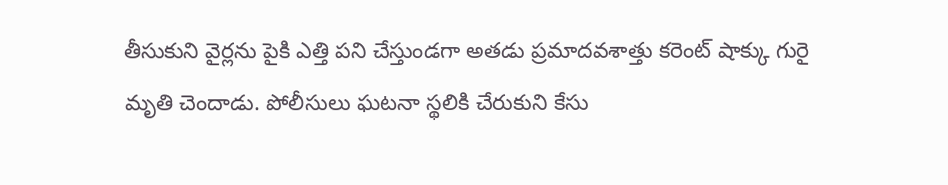తీసుకుని వైర్లను పైకి ఎత్తి పని చేస్తుండగా అతడు ప్రమాదవశాత్తు కరెంట్ షాక్కు గురై మృతి చెందాడు. పోలీసులు ఘటనా స్థలికి చేరుకుని కేసు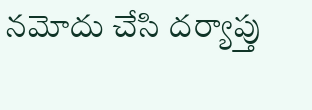నమోదు చేసి దర్యాప్తు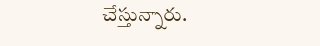చేస్తున్నారు.